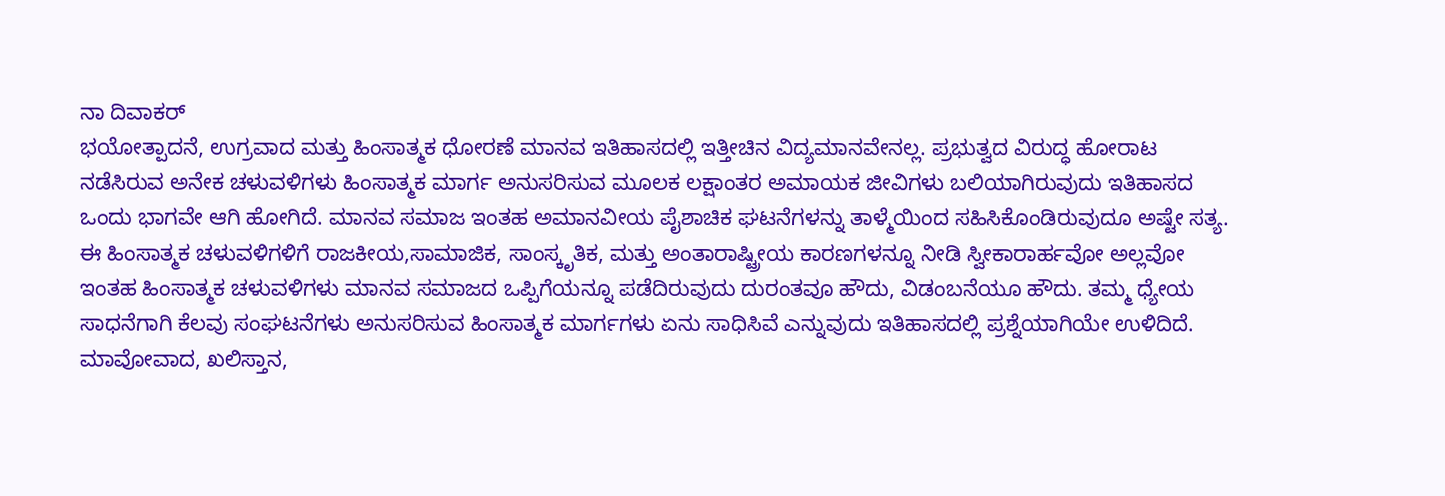ನಾ ದಿವಾಕರ್
ಭಯೋತ್ಪಾದನೆ, ಉಗ್ರವಾದ ಮತ್ತು ಹಿಂಸಾತ್ಮಕ ಧೋರಣೆ ಮಾನವ ಇತಿಹಾಸದಲ್ಲಿ ಇತ್ತೀಚಿನ ವಿದ್ಯಮಾನವೇನಲ್ಲ. ಪ್ರಭುತ್ವದ ವಿರುದ್ಧ ಹೋರಾಟ ನಡೆಸಿರುವ ಅನೇಕ ಚಳುವಳಿಗಳು ಹಿಂಸಾತ್ಮಕ ಮಾರ್ಗ ಅನುಸರಿಸುವ ಮೂಲಕ ಲಕ್ಷಾಂತರ ಅಮಾಯಕ ಜೀವಿಗಳು ಬಲಿಯಾಗಿರುವುದು ಇತಿಹಾಸದ ಒಂದು ಭಾಗವೇ ಆಗಿ ಹೋಗಿದೆ. ಮಾನವ ಸಮಾಜ ಇಂತಹ ಅಮಾನವೀಯ ಪೈಶಾಚಿಕ ಘಟನೆಗಳನ್ನು ತಾಳ್ಮೆಯಿಂದ ಸಹಿಸಿಕೊಂಡಿರುವುದೂ ಅಷ್ಟೇ ಸತ್ಯ. ಈ ಹಿಂಸಾತ್ಮಕ ಚಳುವಳಿಗಳಿಗೆ ರಾಜಕೀಯ,ಸಾಮಾಜಿಕ, ಸಾಂಸ್ಕೃತಿಕ, ಮತ್ತು ಅಂತಾರಾಷ್ಟ್ರೀಯ ಕಾರಣಗಳನ್ನೂ ನೀಡಿ ಸ್ವೀಕಾರಾರ್ಹವೋ ಅಲ್ಲವೋ ಇಂತಹ ಹಿಂಸಾತ್ಮಕ ಚಳುವಳಿಗಳು ಮಾನವ ಸಮಾಜದ ಒಪ್ಪಿಗೆಯನ್ನೂ ಪಡೆದಿರುವುದು ದುರಂತವೂ ಹೌದು, ವಿಡಂಬನೆಯೂ ಹೌದು. ತಮ್ಮ ಧ್ಯೇಯ ಸಾಧನೆಗಾಗಿ ಕೆಲವು ಸಂಘಟನೆಗಳು ಅನುಸರಿಸುವ ಹಿಂಸಾತ್ಮಕ ಮಾರ್ಗಗಳು ಏನು ಸಾಧಿಸಿವೆ ಎನ್ನುವುದು ಇತಿಹಾಸದಲ್ಲಿ ಪ್ರಶ್ನೆಯಾಗಿಯೇ ಉಳಿದಿದೆ. ಮಾವೋವಾದ, ಖಲಿಸ್ತಾನ,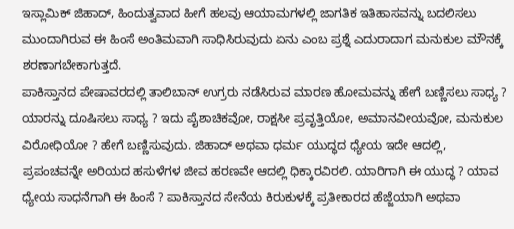ಇಸ್ಲಾಮಿಕ್ ಜಿಹಾದ್, ಹಿಂದುತ್ವವಾದ ಹೀಗೆ ಹಲವು ಆಯಾಮಗಳಲ್ಲಿ ಜಾಗತಿಕ ಇತಿಹಾಸವನ್ನು ಬದಲಿಸಲು ಮುಂದಾಗಿರುವ ಈ ಹಿಂಸೆ ಅಂತಿಮವಾಗಿ ಸಾಧಿಸಿರುವುದು ಏನು ಎಂಬ ಪ್ರಶ್ನೆ ಎದುರಾದಾಗ ಮನುಕುಲ ಮೌನಕ್ಕೆ ಶರಣಾಗಬೇಕಾಗುತ್ತದೆ.
ಪಾಕಿಸ್ತಾನದ ಪೇಷಾವರದಲ್ಲಿ ತಾಲಿಬಾನ್ ಉಗ್ರರು ನಡೆಸಿರುವ ಮಾರಣ ಹೋಮವನ್ನು ಹೇಗೆ ಬಣ್ಣಿಸಲು ಸಾಧ್ಯ ? ಯಾರನ್ನು ದೂಷಿಸಲು ಸಾಧ್ಯ ? ಇದು ಪೈಶಾಚಿಕವೋ, ರಾಕ್ಷಸೀ ಪ್ರವೃತ್ತಿಯೋ, ಅಮಾನವೀಯವೋ, ಮನುಕುಲ ವಿರೋಧಿಯೋ ? ಹೇಗೆ ಬಣ್ಣಿಸುವುದು. ಜಿಹಾದ್ ಅಥವಾ ಧರ್ಮ ಯುದ್ಧದ ಧ್ಯೇಯ ಇದೇ ಆದಲ್ಲಿ, ಪ್ರಪಂಚವನ್ನೇ ಅರಿಯದ ಹಸುಳೆಗಳ ಜೀವ ಹರಣವೇ ಆದಲ್ಲಿ ಧಿಕ್ಕಾರವಿರಲಿ. ಯಾರಿಗಾಗಿ ಈ ಯುದ್ಧ ? ಯಾವ ಧ್ಯೇಯ ಸಾಧನೆಗಾಗಿ ಈ ಹಿಂಸೆ ? ಪಾಕಿಸ್ತಾನದ ಸೇನೆಯ ಕಿರುಕುಳಕ್ಕೆ ಪ್ರತೀಕಾರದ ಹೆಜ್ಜೆಯಾಗಿ ಅಥವಾ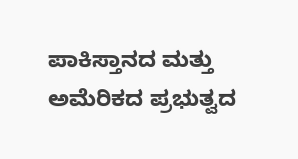ಪಾಕಿಸ್ತಾನದ ಮತ್ತು ಅಮೆರಿಕದ ಪ್ರಭುತ್ವದ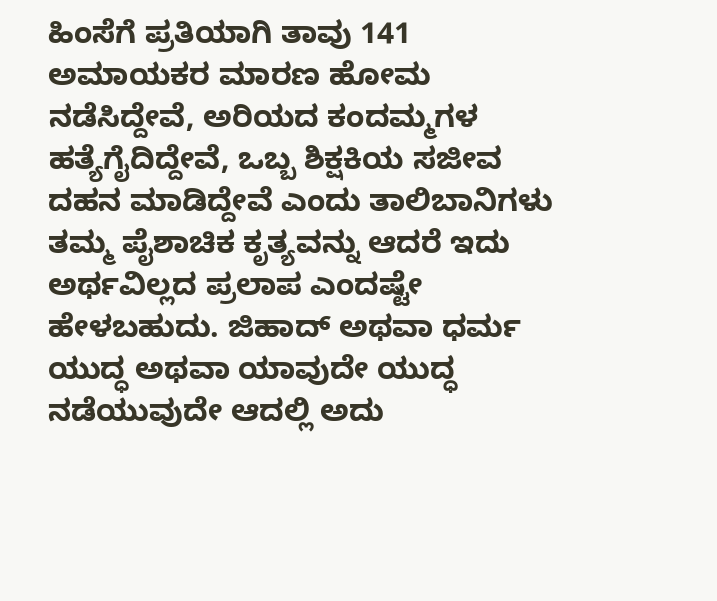ಹಿಂಸೆಗೆ ಪ್ರತಿಯಾಗಿ ತಾವು 141 ಅಮಾಯಕರ ಮಾರಣ ಹೋಮ ನಡೆಸಿದ್ದೇವೆ, ಅರಿಯದ ಕಂದಮ್ಮಗಳ ಹತ್ಯೆಗೈದಿದ್ದೇವೆ, ಒಬ್ಬ ಶಿಕ್ಷಕಿಯ ಸಜೀವ ದಹನ ಮಾಡಿದ್ದೇವೆ ಎಂದು ತಾಲಿಬಾನಿಗಳು ತಮ್ಮ ಪೈಶಾಚಿಕ ಕೃತ್ಯವನ್ನು ಆದರೆ ಇದು ಅರ್ಥವಿಲ್ಲದ ಪ್ರಲಾಪ ಎಂದಷ್ಟೇ ಹೇಳಬಹುದು. ಜಿಹಾದ್ ಅಥವಾ ಧರ್ಮ ಯುದ್ಧ ಅಥವಾ ಯಾವುದೇ ಯುದ್ಧ ನಡೆಯುವುದೇ ಆದಲ್ಲಿ ಅದು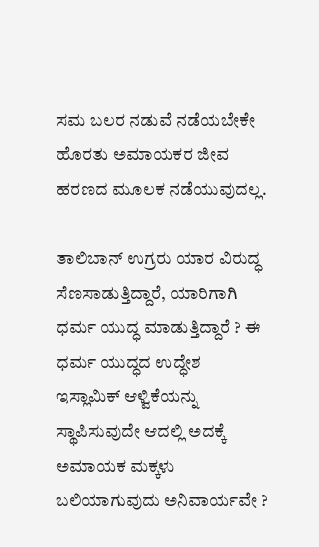ಸಮ ಬಲರ ನಡುವೆ ನಡೆಯಬೇಕೇ ಹೊರತು ಅಮಾಯಕರ ಜೀವ ಹರಣದ ಮೂಲಕ ನಡೆಯುವುದಲ್ಲ.

ತಾಲಿಬಾನ್ ಉಗ್ರರು ಯಾರ ವಿರುದ್ಧ ಸೆಣಸಾಡುತ್ತಿದ್ದಾರೆ, ಯಾರಿಗಾಗಿ ಧರ್ಮ ಯುದ್ಧ ಮಾಡುತ್ತಿದ್ದಾರೆ ? ಈ ಧರ್ಮ ಯುದ್ಧದ ಉದ್ಧೇಶ ಇಸ್ಲಾಮಿಕ್ ಆಳ್ವಿಕೆಯನ್ನು ಸ್ಥಾಪಿಸುವುದೇ ಆದಲ್ಲಿ ಅದಕ್ಕೆ ಅಮಾಯಕ ಮಕ್ಕಳು ಬಲಿಯಾಗುವುದು ಅನಿವಾರ್ಯವೇ ?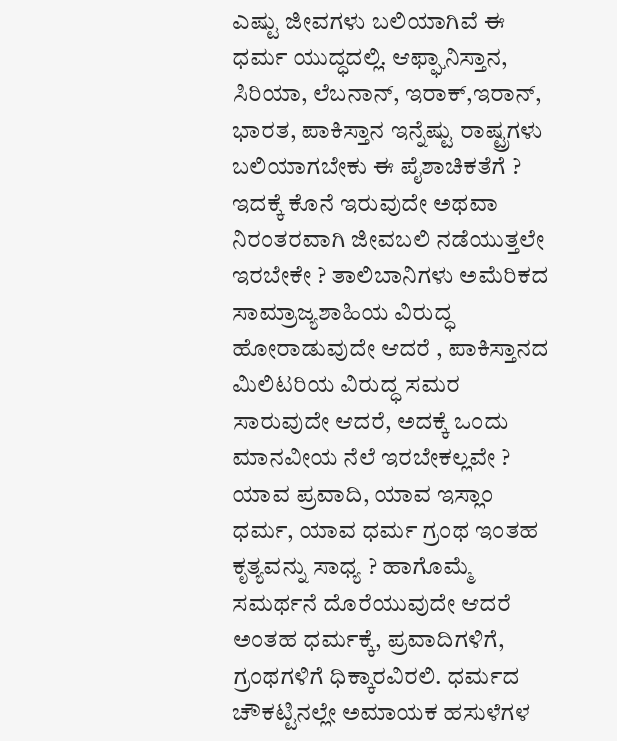ಎಷ್ಟು ಜೀವಗಳು ಬಲಿಯಾಗಿವೆ ಈ ಧರ್ಮ ಯುದ್ಧದಲ್ಲಿ. ಆಫ್ಘಾನಿಸ್ತಾನ, ಸಿರಿಯಾ, ಲೆಬನಾನ್, ಇರಾಕ್,ಇರಾನ್, ಭಾರತ, ಪಾಕಿಸ್ತಾನ ಇನ್ನೆಷ್ಟು ರಾಷ್ಟ್ರಗಳು ಬಲಿಯಾಗಬೇಕು ಈ ಪೈಶಾಚಿಕತೆಗೆ ? ಇದಕ್ಕೆ ಕೊನೆ ಇರುವುದೇ ಅಥವಾ ನಿರಂತರವಾಗಿ ಜೀವಬಲಿ ನಡೆಯುತ್ತಲೇ ಇರಬೇಕೇ ? ತಾಲಿಬಾನಿಗಳು ಅಮೆರಿಕದ ಸಾಮ್ರಾಜ್ಯಶಾಹಿಯ ವಿರುದ್ಧ ಹೋರಾಡುವುದೇ ಆದರೆ , ಪಾಕಿಸ್ತಾನದ ಮಿಲಿಟರಿಯ ವಿರುದ್ಧ ಸಮರ ಸಾರುವುದೇ ಆದರೆ, ಅದಕ್ಕೆ ಒಂದು ಮಾನವೀಯ ನೆಲೆ ಇರಬೇಕಲ್ಲವೇ ? ಯಾವ ಪ್ರವಾದಿ, ಯಾವ ಇಸ್ಲಾಂ ಧರ್ಮ, ಯಾವ ಧರ್ಮ ಗ್ರಂಥ ಇಂತಹ ಕೃತ್ಯವನ್ನು ಸಾಧ್ಯ ? ಹಾಗೊಮ್ಮೆ ಸಮರ್ಥನೆ ದೊರೆಯುವುದೇ ಆದರೆ ಅಂತಹ ಧರ್ಮಕ್ಕೆ, ಪ್ರವಾದಿಗಳಿಗೆ, ಗ್ರಂಥಗಳಿಗೆ ಧಿಕ್ಕಾರವಿರಲಿ. ಧರ್ಮದ ಚೌಕಟ್ಟಿನಲ್ಲೇ ಅಮಾಯಕ ಹಸುಳೆಗಳ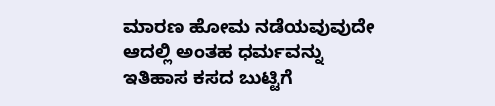ಮಾರಣ ಹೋಮ ನಡೆಯವುವುದೇ ಆದಲ್ಲಿ ಅಂತಹ ಧರ್ಮವನ್ನು ಇತಿಹಾಸ ಕಸದ ಬುಟ್ಟಿಗೆ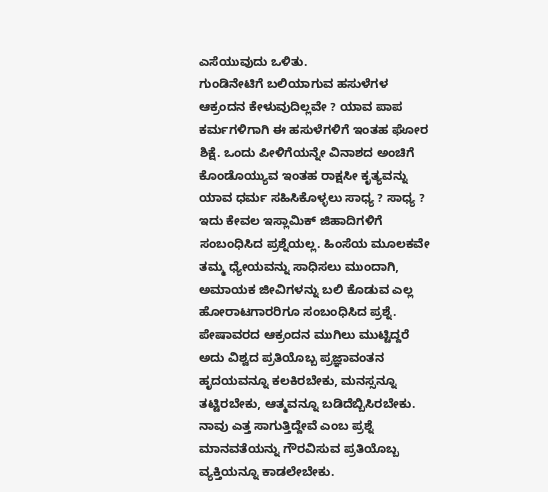ಎಸೆಯುವುದು ಒಳಿತು.
ಗುಂಡಿನೇಟಿಗೆ ಬಲಿಯಾಗುವ ಹಸುಳೆಗಳ ಆಕ್ರಂದನ ಕೇಳುವುದಿಲ್ಲವೇ ? ಯಾವ ಪಾಪ ಕರ್ಮಗಳಿಗಾಗಿ ಈ ಹಸುಳೆಗಳಿಗೆ ಇಂತಹ ಘೋರ ಶಿಕ್ಷೆ. ಒಂದು ಪೀಳಿಗೆಯನ್ನೇ ವಿನಾಶದ ಅಂಚಿಗೆ ಕೊಂಡೊಯ್ಯುವ ಇಂತಹ ರಾಕ್ಷಸೀ ಕೃತ್ಯವನ್ನು ಯಾವ ಧರ್ಮ ಸಹಿಸಿಕೊಳ್ಳಲು ಸಾಧ್ಯ ? ಸಾಧ್ಯ ? ಇದು ಕೇವಲ ಇಸ್ಲಾಮಿಕ್ ಜಿಹಾದಿಗಳಿಗೆ ಸಂಬಂಧಿಸಿದ ಪ್ರಶ್ನೆಯಲ್ಲ. ಹಿಂಸೆಯ ಮೂಲಕವೇ ತಮ್ಮ ಧ್ಯೇಯವನ್ನು ಸಾಧಿಸಲು ಮುಂದಾಗಿ, ಅಮಾಯಕ ಜೀವಿಗಳನ್ನು ಬಲಿ ಕೊಡುವ ಎಲ್ಲ ಹೋರಾಟಗಾರರಿಗೂ ಸಂಬಂಧಿಸಿದ ಪ್ರಶ್ನೆ. ಪೇಷಾವರದ ಆಕ್ರಂದನ ಮುಗಿಲು ಮುಟ್ಟಿದ್ದರೆ ಅದು ವಿಶ್ವದ ಪ್ರತಿಯೊಬ್ಬ ಪ್ರಜ್ಞಾವಂತನ ಹೃದಯವನ್ನೂ ಕಲಕಿರಬೇಕು, ಮನಸ್ಸನ್ನೂ ತಟ್ಟಿರಬೇಕು, ಆತ್ಮವನ್ನೂ ಬಡಿದೆಬ್ಬಿಸಿರಬೇಕು. ನಾವು ಎತ್ತ ಸಾಗುತ್ತಿದ್ದೇವೆ ಎಂಬ ಪ್ರಶ್ನೆ ಮಾನವತೆಯನ್ನು ಗೌರವಿಸುವ ಪ್ರತಿಯೊಬ್ಬ ವ್ಯಕ್ತಿಯನ್ನೂ ಕಾಡಲೇಬೇಕು.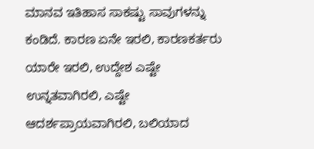ಮಾನವ ಇತಿಹಾಸ ಸಾಕಷ್ಟು ಸಾವುಗಳನ್ನು ಕಂಡಿದೆ. ಕಾರಣ ಏನೇ ಇರಲಿ, ಕಾರಣಕರ್ತರು ಯಾರೇ ಇರಲಿ, ಉದ್ದೇಶ ಎಷ್ಟೇ ಉನ್ನತವಾಗಿರಲಿ, ಎಷ್ಟೇ ಆದರ್ಶಪ್ರಾಯವಾಗಿರಲಿ, ಬಲಿಯಾದ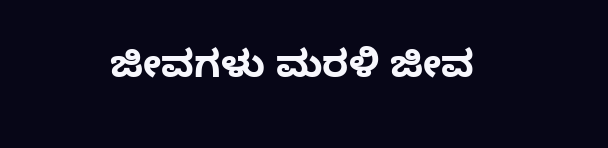ಜೀವಗಳು ಮರಳಿ ಜೀವ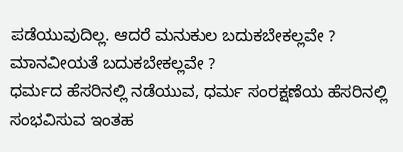ಪಡೆಯುವುದಿಲ್ಲ. ಆದರೆ ಮನುಕುಲ ಬದುಕಬೇಕಲ್ಲವೇ ? ಮಾನವೀಯತೆ ಬದುಕಬೇಕಲ್ಲವೇ ?
ಧರ್ಮದ ಹೆಸರಿನಲ್ಲಿ ನಡೆಯುವ, ಧರ್ಮ ಸಂರಕ್ಷಣೆಯ ಹೆಸರಿನಲ್ಲಿ ಸಂಭವಿಸುವ ಇಂತಹ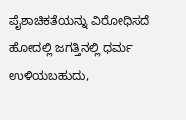ಪೈಶಾಚಿಕತೆಯನ್ನು ವಿರೋಧಿಸದೆ ಹೋದಲ್ಲಿ ಜಗತ್ತಿನಲ್ಲಿ ಧರ್ಮ ಉಳಿಯಬಹುದು,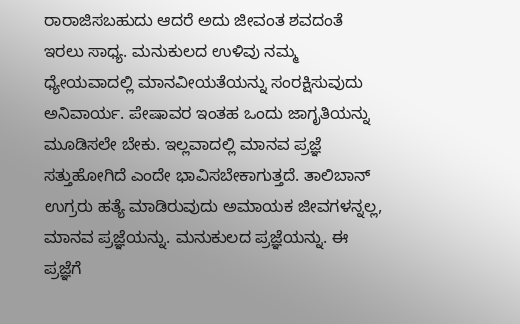ರಾರಾಜಿಸಬಹುದು ಆದರೆ ಅದು ಜೀವಂತ ಶವದಂತೆ ಇರಲು ಸಾಧ್ಯ. ಮನುಕುಲದ ಉಳಿವು ನಮ್ಮ ಧ್ಯೇಯವಾದಲ್ಲಿ ಮಾನವೀಯತೆಯನ್ನು ಸಂರಕ್ಷಿಸುವುದು ಅನಿವಾರ್ಯ. ಪೇಷಾವರ ಇಂತಹ ಒಂದು ಜಾಗೃತಿಯನ್ನು ಮೂಡಿಸಲೇ ಬೇಕು. ಇಲ್ಲವಾದಲ್ಲಿ ಮಾನವ ಪ್ರಜ್ಞೆ ಸತ್ತುಹೋಗಿದೆ ಎಂದೇ ಭಾವಿಸಬೇಕಾಗುತ್ತದೆ. ತಾಲಿಬಾನ್ ಉಗ್ರರು ಹತ್ಯೆ ಮಾಡಿರುವುದು ಅಮಾಯಕ ಜೀವಗಳನ್ನಲ್ಲ, ಮಾನವ ಪ್ರಜ್ಞೆಯನ್ನು. ಮನುಕುಲದ ಪ್ರಜ್ಞೆಯನ್ನು. ಈ ಪ್ರಜ್ಞೆಗೆ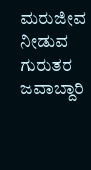ಮರುಜೀವ ನೀಡುವ ಗುರುತರ ಜವಾಬ್ದಾರಿ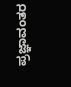ಪ್ರಜ್ಞಾವಂತರ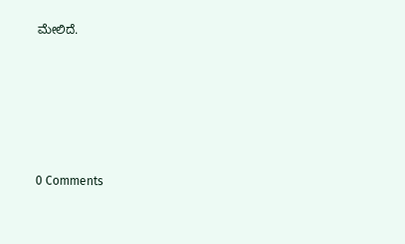ಮೇಲಿದೆ.






0 Comments